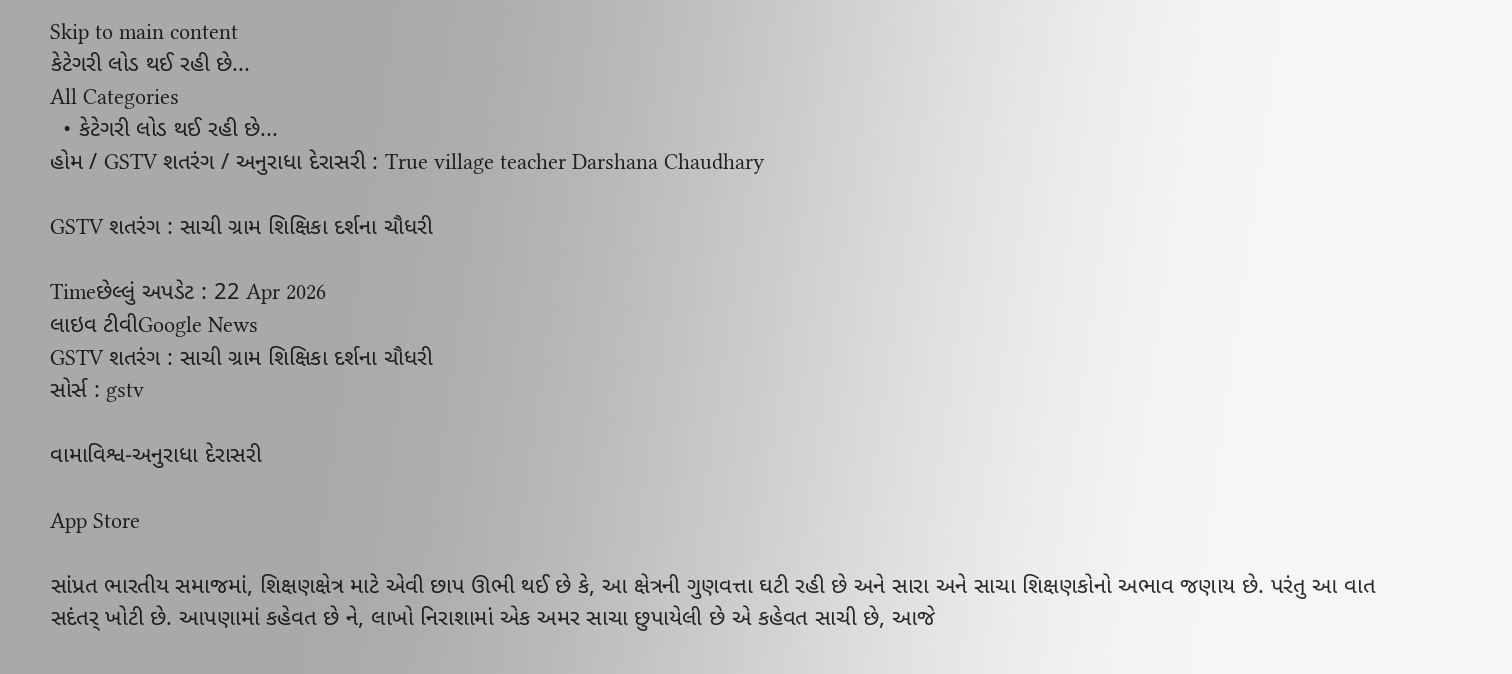Skip to main content
કેટેગરી લોડ થઈ રહી છે...
All Categories
  • કેટેગરી લોડ થઈ રહી છે...
હોમ / GSTV શતરંગ / અનુરાધા દેરાસરી : True village teacher Darshana Chaudhary

GSTV શતરંગ : સાચી ગ્રામ શિક્ષિકા દર્શના ચૌધરી

Timeછેલ્લું અપડેટ : 22 Apr 2026
લાઇવ ટીવીGoogle News
GSTV શતરંગ : સાચી ગ્રામ શિક્ષિકા દર્શના ચૌધરી
સોર્સ : gstv

વામાવિશ્વ-અનુરાધા દેરાસરી

App Store

સાંપ્રત ભારતીય સમાજમાં, શિક્ષણક્ષેત્ર માટે એવી છાપ ઊભી થઈ છે કે, આ ક્ષેત્રની ગુણવત્તા ઘટી રહી છે અને સારા અને સાચા શિક્ષણકોનો અભાવ જણાય છે. પરંતુ આ વાત સદંતર્ ખોટી છે. આપણામાં કહેવત છે ને, લાખો નિરાશામાં એક અમર સાચા છુપાયેલી છે એ કહેવત સાચી છે, આજે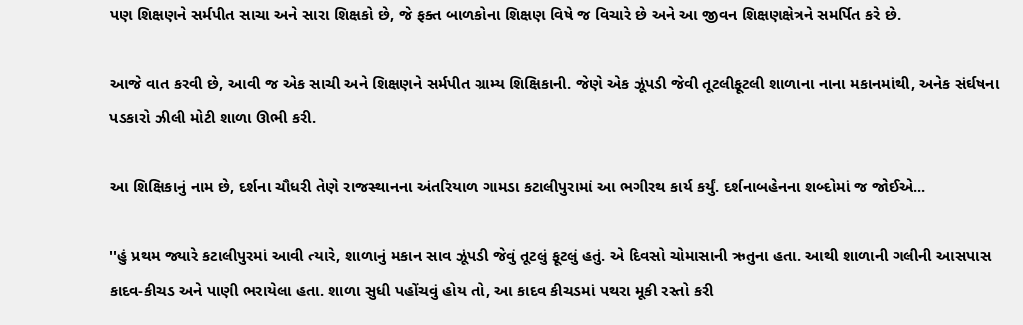પણ શિક્ષણને સર્મપીત સાચા અને સારા શિક્ષકો છે, જે ફક્ત બાળકોના શિક્ષણ વિષે જ વિચારે છે અને આ જીવન શિક્ષણક્ષેત્રને સમર્પિત કરે છે.

આજે વાત કરવી છે, આવી જ એક સાચી અને શિક્ષણને સર્મપીત ગ્રામ્ય શિક્ષિકાની. જેણે એક ઝૂંપડી જેવી તૂટલીફૂટલી શાળાના નાના મકાનમાંથી, અનેક સંર્ઘષના પડકારો ઝીલી મોટી શાળા ઊભી કરી.

આ શિક્ષિકાનું નામ છે, દર્શના ચૌધરી તેણે રાજસ્થાનના અંતરિયાળ ગામડા કટાલીપુરામાં આ ભગીરથ કાર્ય કર્યું. દર્શનાબહેનના શબ્દોમાં જ જોઈએ...

''હું પ્રથમ જ્યારે કટાલીપુરમાં આવી ત્યારે, શાળાનું મકાન સાવ ઝૂંપડી જેવું તૂટલું ફૂટલું હતું. એ દિવસો ચોમાસાની ઋતુના હતા. આથી શાળાની ગલીની આસપાસ કાદવ-કીચડ અને પાણી ભરાયેલા હતા. શાળા સુધી પહોંચવું હોય તો, આ કાદવ કીચડમાં પથરા મૂકી રસ્તો કરી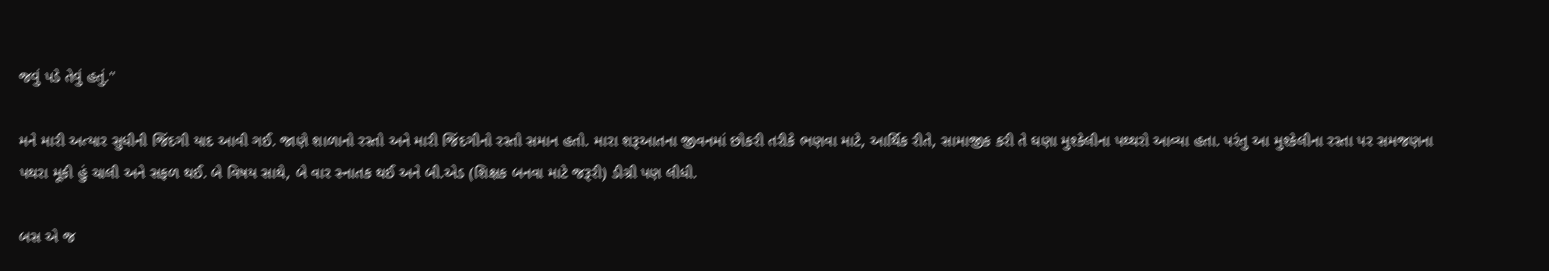જવું પડે તેવું હતું.''

મને મારી અત્યાર સુધીની જિંદગી યાદ આવી ગઈ. જાણે શાળાનો રસ્તો અને મારી જિંદગીનો રસ્તો સમાન હતો. મારા શરૂઆતના જીવનમાં છોકરી તરીકે ભણવા માટે, આર્થિક રીતે, સામાજીક કરી તે ઘણા મુશ્કેલીના પથ્થરો આવ્યા હતા. પરંતુ આ મુશ્કેલીના રસ્તા પર સમજણના પથરા મૂકી હું ચાલી અને સફળ થઈ. બે વિષય સાથે, બે વાર સ્નાતક થઈ અને બી.એડ (શિક્ષક બનવા માટે જરૂરી) ડીગ્રી પણ લીધી.

બસ એ જ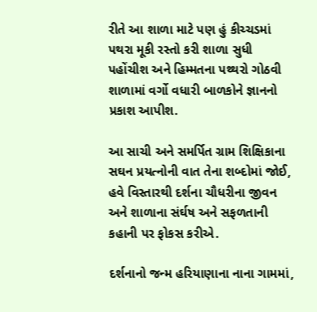રીતે આ શાળા માટે પણ હું કીચ્ચડમાં પથરા મૂકી રસ્તો કરી શાળા સુધી પહોંચીશ અને હિમ્મતના પથ્થરો ગોઠવી શાળામાં વર્ગો વધારી બાળકોને જ્ઞાનનો પ્રકાશ આપીશ.

આ સાચી અને સમર્પિત ગ્રામ શિક્ષિકાના સઘન પ્રયત્નોની વાત તેના શબ્દોમાં જોઈ, હવે વિસ્તારથી દર્શના ચૌધરીના જીવન અને શાળાના સંર્ઘષ અને સફળતાની કહાની પર ફોકસ કરીએ.

દર્શનાનો જન્મ હરિયાણાના નાના ગામમાં,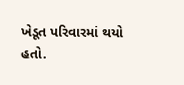ખેડૂત પરિવારમાં થયો હતો.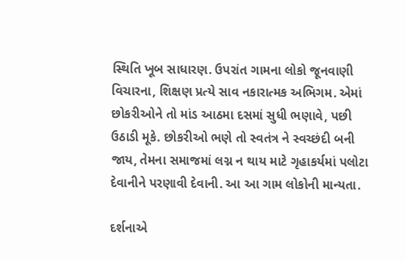સ્થિતિ ખૂબ સાધારણ. ઉપરાંત ગામના લોકો જૂનવાણી વિચારના, શિક્ષણ પ્રત્યે સાવ નકારાત્મક અભિગમ. એમાં છોકરીઓને તો માંડ આઠમા દસમાં સુધી ભણાવે, પછી ઉઠાડી મૂકે. છોકરીઓ ભણે તો સ્વતંત્ર ને સ્વચ્છંદી બની જાય, તેમના સમાજમાં લગ્ન ન થાય માટે ગૃહાકર્યમાં પલોટા દેવાનીને પરણાવી દેવાની. આ આ ગામ લોકોની માન્યતા.

દર્શનાએ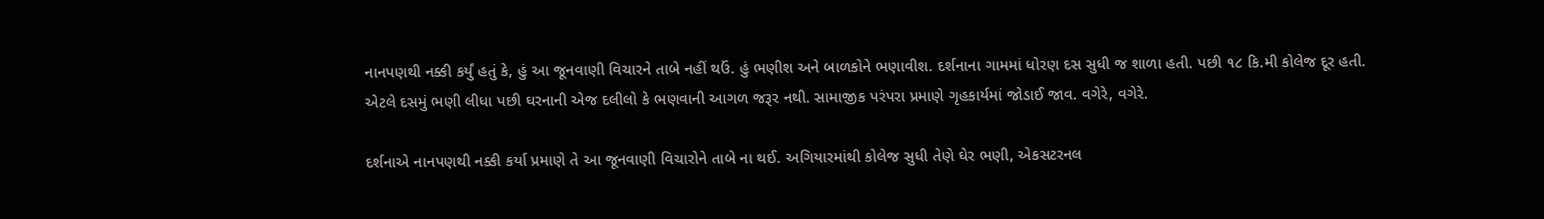નાનપણથી નક્કી કર્યું હતું કે, હું આ જૂનવાણી વિચારને તાબે નહીં થઉં. હું ભણીશ અને બાળકોને ભણાવીશ. દર્શનાના ગામમાં ધોરણ દસ સુધી જ શાળા હતી. પછી ૧૮ કિ.મી કોલેજ દૂર હતી. એટલે દસમું ભણી લીધા પછી ઘરનાની એજ દલીલો કે ભણવાની આગળ જરૂર નથી. સામાજીક પરંપરા પ્રમાણે ગૃહકાર્યમાં જોડાઈ જાવ. વગેરે, વગેરે.

દર્શનાએ નાનપણથી નક્કી કર્યા પ્રમાણે તે આ જૂનવાણી વિચારોને તાબે ના થઈ. અગિયારમાંથી કોલેજ સુધી તેણે ઘેર ભણી, એકસટરનલ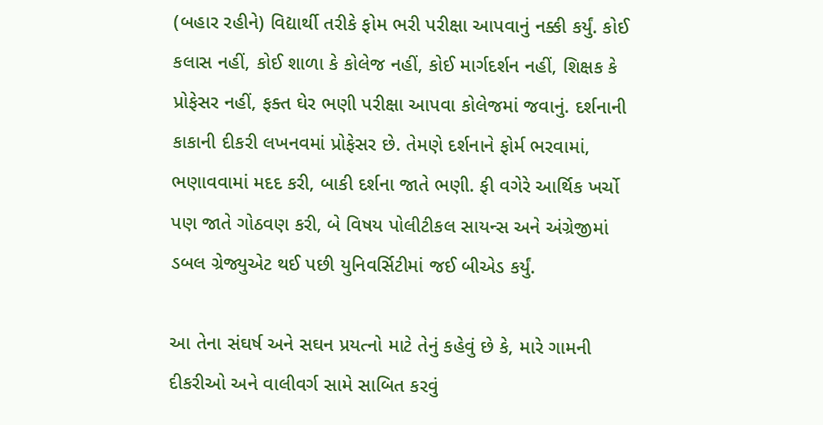(બહાર રહીને) વિદ્યાર્થી તરીકે ફોમ ભરી પરીક્ષા આપવાનું નક્કી કર્યું. કોઈ કલાસ નહીં, કોઈ શાળા કે કોલેજ નહીં, કોઈ માર્ગદર્શન નહીં, શિક્ષક કે પ્રોફેસર નહીં, ફક્ત ઘેર ભણી પરીક્ષા આપવા કોલેજમાં જવાનું. દર્શનાની કાકાની દીકરી લખનવમાં પ્રોફેસર છે. તેમણે દર્શનાને ફોર્મ ભરવામાં, ભણાવવામાં મદદ કરી, બાકી દર્શના જાતે ભણી. ફી વગેરે આર્થિક ખર્ચો પણ જાતે ગોઠવણ કરી, બે વિષય પોલીટીકલ સાયન્સ અને અંગ્રેજીમાં ડબલ ગ્રેજ્યુએટ થઈ પછી યુનિવર્સિટીમાં જઈ બીએડ કર્યું.

આ તેના સંઘર્ષ અને સઘન પ્રયત્નો માટે તેનું કહેવું છે કે, મારે ગામની દીકરીઓ અને વાલીવર્ગ સામે સાબિત કરવું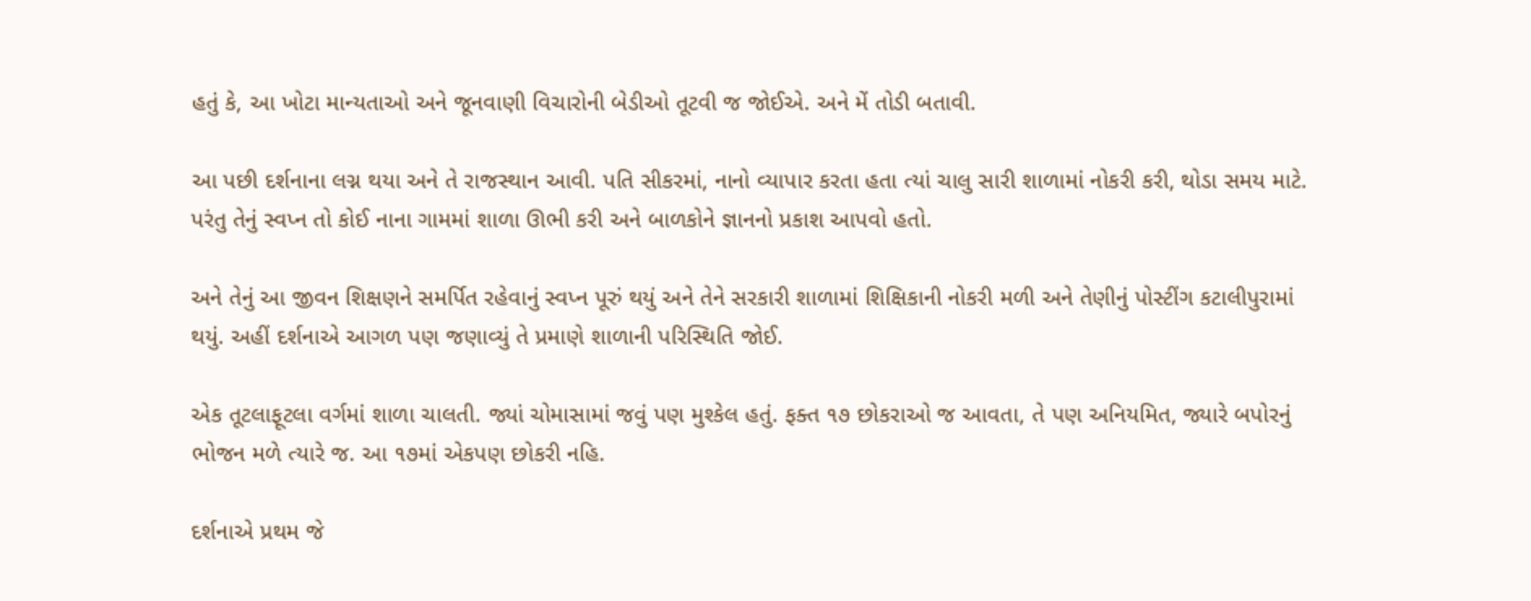હતું કે, આ ખોટા માન્યતાઓ અને જૂનવાણી વિચારોની બેડીઓ તૂટવી જ જોઈએ. અને મેં તોડી બતાવી.

આ પછી દર્શનાના લગ્ન થયા અને તે રાજસ્થાન આવી. પતિ સીકરમાં, નાનો વ્યાપાર કરતા હતા ત્યાં ચાલુ સારી શાળામાં નોકરી કરી, થોડા સમય માટે. પરંતુ તેનું સ્વપ્ન તો કોઈ નાના ગામમાં શાળા ઊભી કરી અને બાળકોને જ્ઞાનનો પ્રકાશ આપવો હતો.

અને તેનું આ જીવન શિક્ષણને સમર્પિત રહેવાનું સ્વપ્ન પૂરું થયું અને તેને સરકારી શાળામાં શિક્ષિકાની નોકરી મળી અને તેણીનું પોસ્ટીંગ કટાલીપુરામાં થયું. અહીં દર્શનાએ આગળ પણ જણાવ્યું તે પ્રમાણે શાળાની પરિસ્થિતિ જોઈ.

એક તૂટલાફૂટલા વર્ગમાં શાળા ચાલતી. જ્યાં ચોમાસામાં જવું પણ મુશ્કેલ હતું. ફક્ત ૧૭ છોકરાઓ જ આવતા, તે પણ અનિયમિત, જ્યારે બપોરનું ભોજન મળે ત્યારે જ. આ ૧૭માં એકપણ છોકરી નહિ.

દર્શનાએ પ્રથમ જે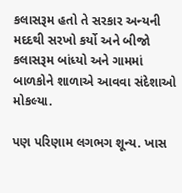કલાસરૂમ હતો તે સરકાર અન્યની મદદથી સરખો કર્યો અને બીજો કલાસરૂમ બાંધ્યો અને ગામમાં બાળકોને શાળાએ આવવા સંદેશાઓ મોકલ્યા.

પણ પરિણામ લગભગ શૂન્ય. ખાસ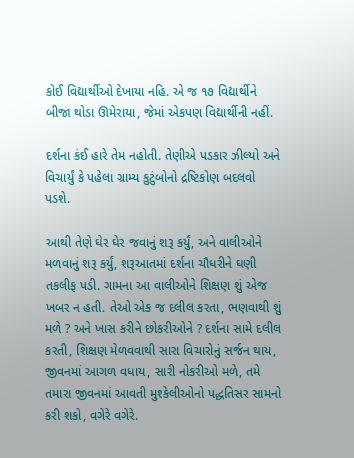કોઈ વિદ્યાર્થીઓ દેખાયા નહિ. એ જ ૧૭ વિદ્યાર્થીને બીજા થોડા ઊમેરાયા, જેમાં એકપણ વિદ્યાર્થીની નહીં.

દર્શના કંઈ હારે તેમ નહોતી. તેણીએ પડકાર ઝીલ્યો અને વિચાર્યું કે પહેલા ગ્રામ્ય કુટુંબોનો દ્રષ્ટિકોણ બદલવો પડશે.

આથી તેણે ઘેર ઘેર જવાનું શરૂ કર્યું, અને વાલીઓને મળવાનું શરૂ કર્યું, શરૂઆતમાં દર્શના ચૌધરીને ઘણી તકલીફ પડી. ગામના આ વાલીઓને શિક્ષણ શું એજ ખબર ન હતી. તેઓ એક જ દલીલ કરતા, ભણવાથી શું મળે ? અને ખાસ કરીને છોકરીઓને ? દર્શના સામે દલીલ કરતી, શિક્ષણ મેળવવાથી સારા વિચારોનું સર્જન થાય, જીવનમાં આગળ વધાય, સારી નોકરીઓ મળે, તમે તમારા જીવનમાં આવતી મુશ્કેલીઓનો પદ્ધતિસર સામનો કરી શકો, વગેરે વગેરે.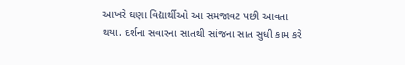આખરે ઘણા વિદ્યાર્થીઓ આ સમજાવટ પછી આવતા થયા. દર્શના સવારના સાતથી સાંજના સાત સુધી કામ કરે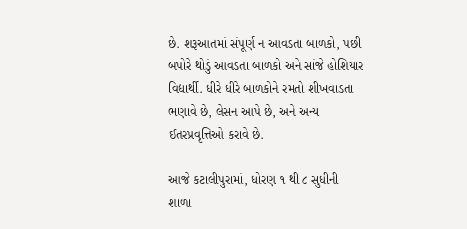છે. શરૂઆતમાં સંપૂર્ણ ન આવડતા બાળકો, પછી બપોરે થોડું આવડતા બાળકો અને સાંજે હોશિયાર વિદ્યાર્થી. ધીરે ધીરે બાળકોને રમતો શીખવાડતા ભણાવે છે, લેસન આપે છે, અને અન્ય ઈતરપ્રવૃત્તિઓ કરાવે છે.

આજે કટાલીપુરામાં, ધોરણ ૧ થી ૮ સુધીની શાળા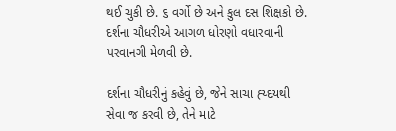થઈ ચુકી છે. ૬ વર્ગો છે અને કુલ દસ શિક્ષકો છે. દર્શના ચૌધરીએ આગળ ધોરણો વધારવાની પરવાનગી મેળવી છે.

દર્શના ચૌધરીનું કહેવું છે, જેને સાચા હ્ય્દયથી સેવા જ કરવી છે, તેને માટે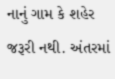નાનું ગામ કે શહેર જરૂરી નથી. અંતરમાં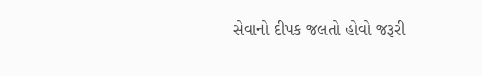સેવાનો દીપક જલતો હોવો જરૂરી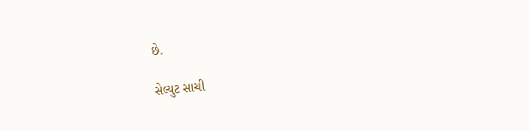છે.

સેલ્યુટ સાચી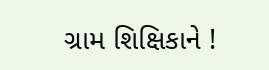ગ્રામ શિક્ષિકાને !